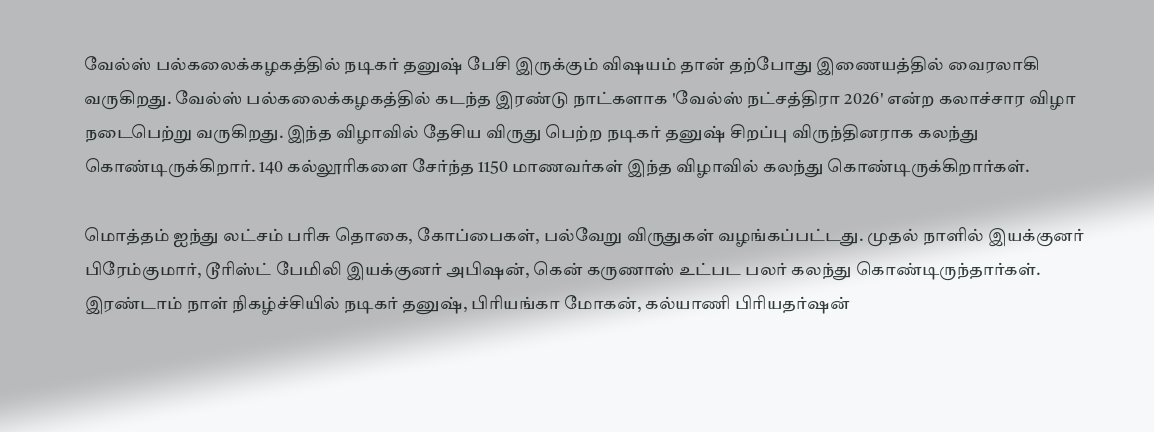வேல்ஸ் பல்கலைக்கழகத்தில் நடிகர் தனுஷ் பேசி இருக்கும் விஷயம் தான் தற்போது இணையத்தில் வைரலாகி வருகிறது. வேல்ஸ் பல்கலைக்கழகத்தில் கடந்த இரண்டு நாட்களாக 'வேல்ஸ் நட்சத்திரா 2026' என்ற கலாச்சார விழா நடைபெற்று வருகிறது. இந்த விழாவில் தேசிய விருது பெற்ற நடிகர் தனுஷ் சிறப்பு விருந்தினராக கலந்து கொண்டிருக்கிறார். 140 கல்லூரிகளை சேர்ந்த 1150 மாணவர்கள் இந்த விழாவில் கலந்து கொண்டிருக்கிறார்கள்.

மொத்தம் ஐந்து லட்சம் பரிசு தொகை, கோப்பைகள், பல்வேறு விருதுகள் வழங்கப்பட்டது. முதல் நாளில் இயக்குனர் பிரேம்குமார், டூரிஸ்ட் பேமிலி இயக்குனர் அபிஷன், கென் கருணாஸ் உட்பட பலர் கலந்து கொண்டிருந்தார்கள். இரண்டாம் நாள் நிகழ்ச்சியில் நடிகர் தனுஷ், பிரியங்கா மோகன், கல்யாணி பிரியதர்ஷன்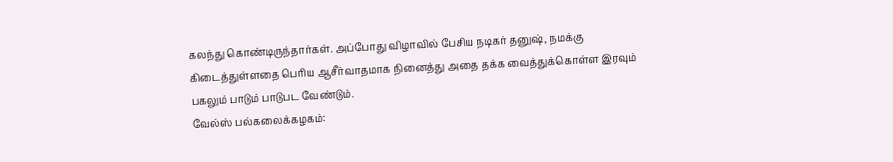கலந்து கொண்டிருந்தார்கள். அப்போது விழாவில் பேசிய நடிகர் தனுஷ், நமக்கு கிடைத்துள்ளதை பெரிய ஆசீர்வாதமாக நினைத்து அதை தக்க வைத்துக்கொள்ள இரவும் பகலும் பாடும் பாடுபட வேண்டும்.
வேல்ஸ் பல்கலைக்கழகம்: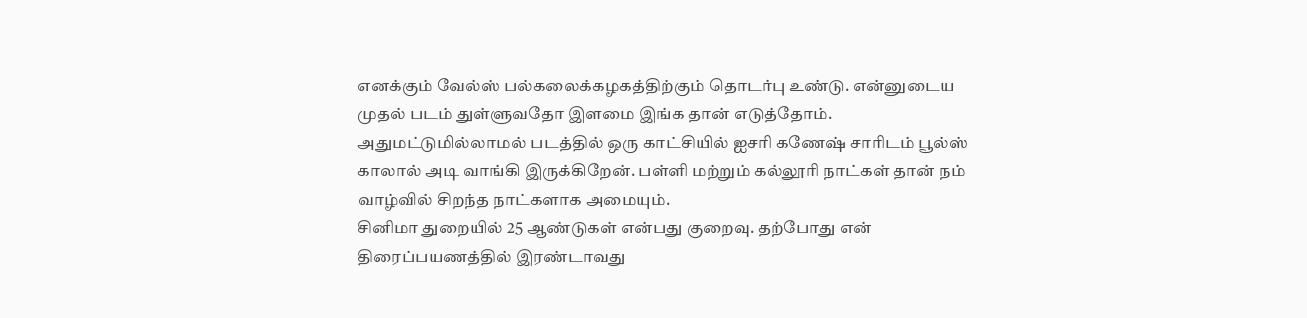எனக்கும் வேல்ஸ் பல்கலைக்கழகத்திற்கும் தொடர்பு உண்டு. என்னுடைய முதல் படம் துள்ளுவதோ இளமை இங்க தான் எடுத்தோம். அதுமட்டுமில்லாமல் படத்தில் ஒரு காட்சியில் ஐசரி கணேஷ் சாரிடம் பூல்ஸ் காலால் அடி வாங்கி இருக்கிறேன். பள்ளி மற்றும் கல்லூரி நாட்கள் தான் நம் வாழ்வில் சிறந்த நாட்களாக அமையும்.
சினிமா துறையில் 25 ஆண்டுகள் என்பது குறைவு. தற்போது என் திரைப்பயணத்தில் இரண்டாவது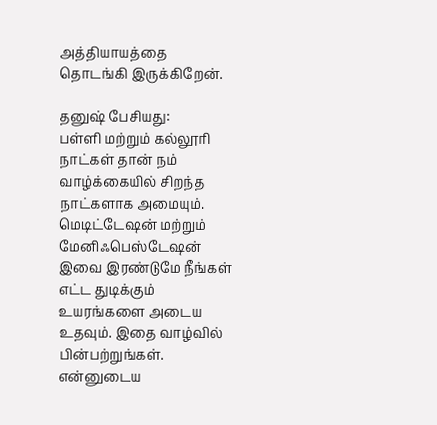அத்தியாயத்தை தொடங்கி இருக்கிறேன்.

தனுஷ் பேசியது:
பள்ளி மற்றும் கல்லூரி நாட்கள் தான் நம் வாழ்க்கையில் சிறந்த நாட்களாக அமையும். மெடிட்டேஷன் மற்றும் மேனிஃபெஸ்டேஷன் இவை இரண்டுமே நீங்கள் எட்ட துடிக்கும் உயரங்களை அடைய உதவும். இதை வாழ்வில் பின்பற்றுங்கள். என்னுடைய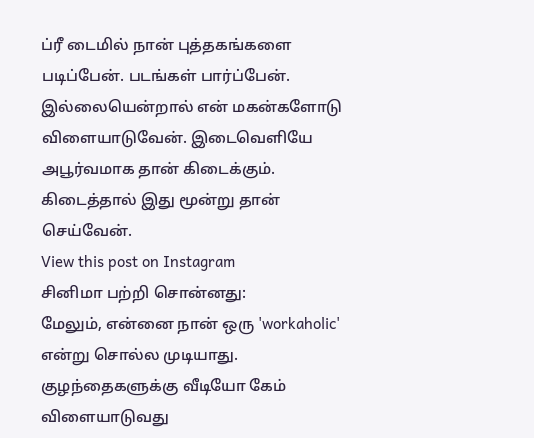ப்ரீ டைமில் நான் புத்தகங்களை படிப்பேன். படங்கள் பார்ப்பேன். இல்லையென்றால் என் மகன்களோடு விளையாடுவேன். இடைவெளியே அபூர்வமாக தான் கிடைக்கும். கிடைத்தால் இது மூன்று தான் செய்வேன்.
View this post on Instagram
சினிமா பற்றி சொன்னது:
மேலும், என்னை நான் ஒரு 'workaholic' என்று சொல்ல முடியாது. குழந்தைகளுக்கு வீடியோ கேம் விளையாடுவது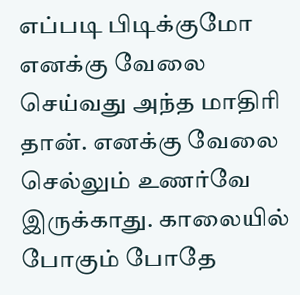எப்படி பிடிக்குமோ எனக்கு வேலை செய்வது அந்த மாதிரி தான். எனக்கு வேலை செல்லும் உணர்வே இருக்காது. காலையில் போகும் போதே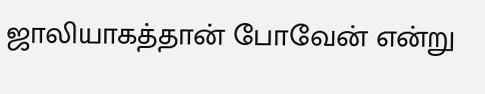ஜாலியாகத்தான் போவேன் என்று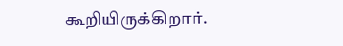கூறியிருக்கிறார்.